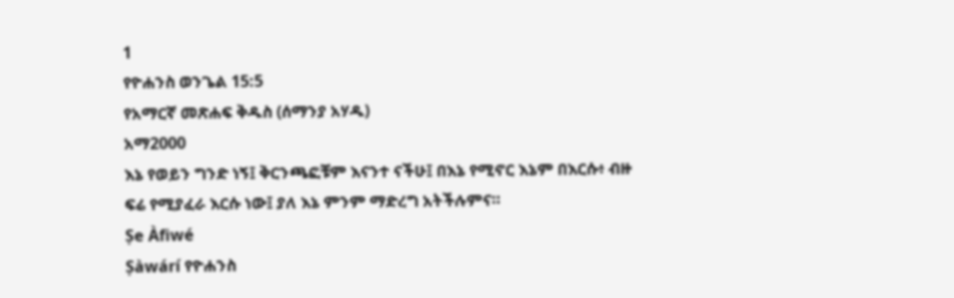1
የዮሐንስ ወንጌል 15:5
የአማርኛ መጽሐፍ ቅዱስ (ሰማንያ አሃዱ)
አማ2000
እኔ የወይን ግንድ ነኝ፤ ቅርንጫፎቹም እናንተ ናችሁ፤ በእኔ የሚኖር እኔም በእርሱ፥ ብዙ ፍሬ የሚያፈራ እርሱ ነው፤ ያለ እኔ ምንም ማድረግ አትችሉምና።
Ṣe Àfiwé
Ṣàwárí የዮሐንስ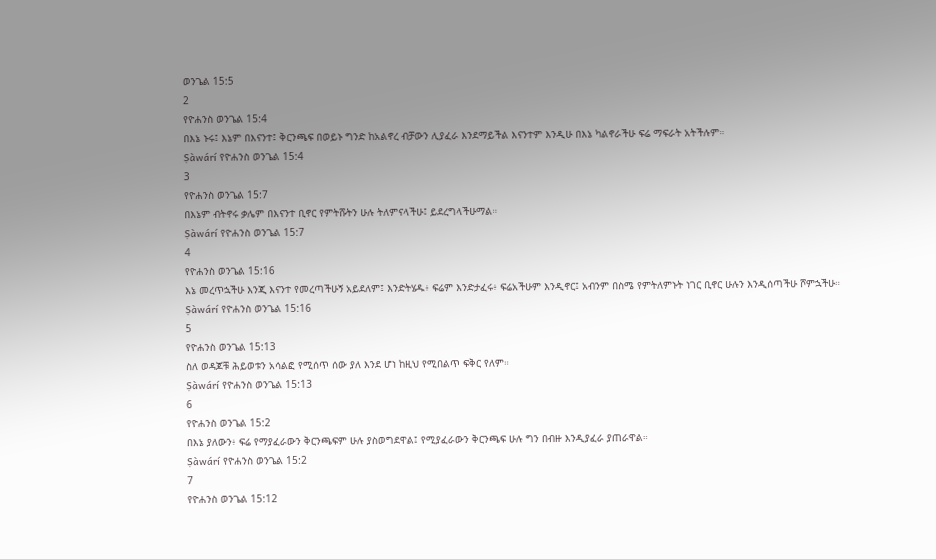ወንጌል 15:5
2
የዮሐንስ ወንጌል 15:4
በእኔ ኑሩ፤ እኔም በእናንተ፤ ቅርንጫፍ በወይኑ ግንድ ከአልኖረ ብቻውን ሊያፈራ እንደማይችል እናንተም እንዲሁ በእኔ ካልኖራችሁ ፍሬ ማፍራት አትችሉም።
Ṣàwárí የዮሐንስ ወንጌል 15:4
3
የዮሐንስ ወንጌል 15:7
በእኔም ብትኖሩ ቃሌም በእናንተ ቢኖር የምትሹትን ሁሉ ትለምናላችሁ፤ ይደረግላችሁማል።
Ṣàwárí የዮሐንስ ወንጌል 15:7
4
የዮሐንስ ወንጌል 15:16
እኔ መረጥኋችሁ እንጂ እናንተ የመረጣችሁኝ አይደለም፤ እንድትሄዱ፥ ፍሬም እንድታፈሩ፥ ፍሬአችሁም እንዲኖር፤ አብንም በስሜ የምትለምኑት ነገር ቢኖር ሁሉን እንዲሰጣችሁ ሾምኋችሁ።
Ṣàwárí የዮሐንስ ወንጌል 15:16
5
የዮሐንስ ወንጌል 15:13
ስለ ወዳጆቹ ሕይወቱን አሳልፎ የሚሰጥ ሰው ያለ እንደ ሆነ ከዚህ የሚበልጥ ፍቅር የለም።
Ṣàwárí የዮሐንስ ወንጌል 15:13
6
የዮሐንስ ወንጌል 15:2
በእኔ ያለውን፥ ፍሬ የማያፈራውን ቅርንጫፍም ሁሉ ያስወግደዋል፤ የሚያፈራውን ቅርንጫፍ ሁሉ ግን በብዙ እንዲያፈራ ያጠራዋል።
Ṣàwárí የዮሐንስ ወንጌል 15:2
7
የዮሐንስ ወንጌል 15:12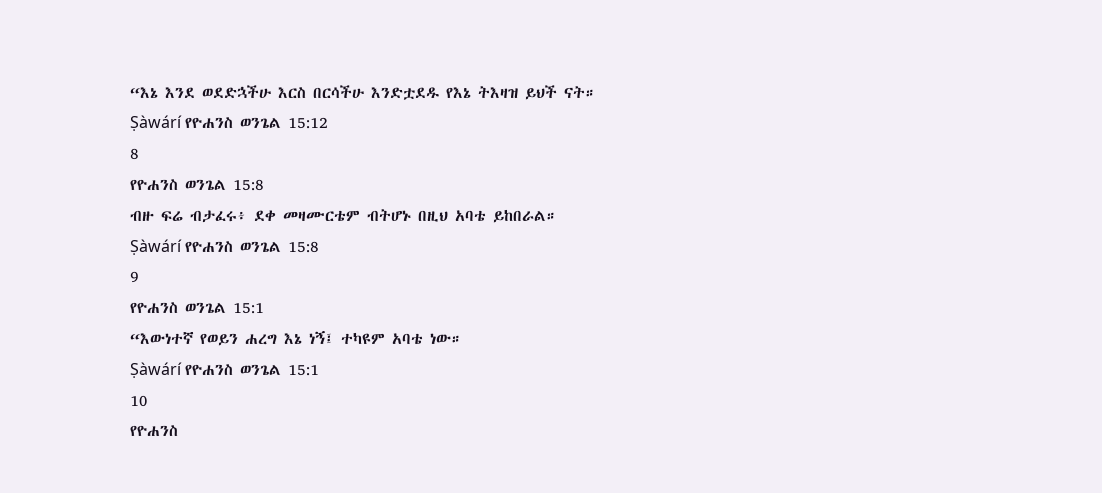“እኔ እንደ ወደድኋችሁ እርስ በርሳችሁ እንድቷደዱ የእኔ ትእዛዝ ይህች ናት።
Ṣàwárí የዮሐንስ ወንጌል 15:12
8
የዮሐንስ ወንጌል 15:8
ብዙ ፍሬ ብታፈሩ፥ ደቀ መዛሙርቴም ብትሆኑ በዚህ አባቴ ይከበራል።
Ṣàwárí የዮሐንስ ወንጌል 15:8
9
የዮሐንስ ወንጌል 15:1
“እውነተኛ የወይን ሐረግ እኔ ነኝ፤ ተካዩም አባቴ ነው።
Ṣàwárí የዮሐንስ ወንጌል 15:1
10
የዮሐንስ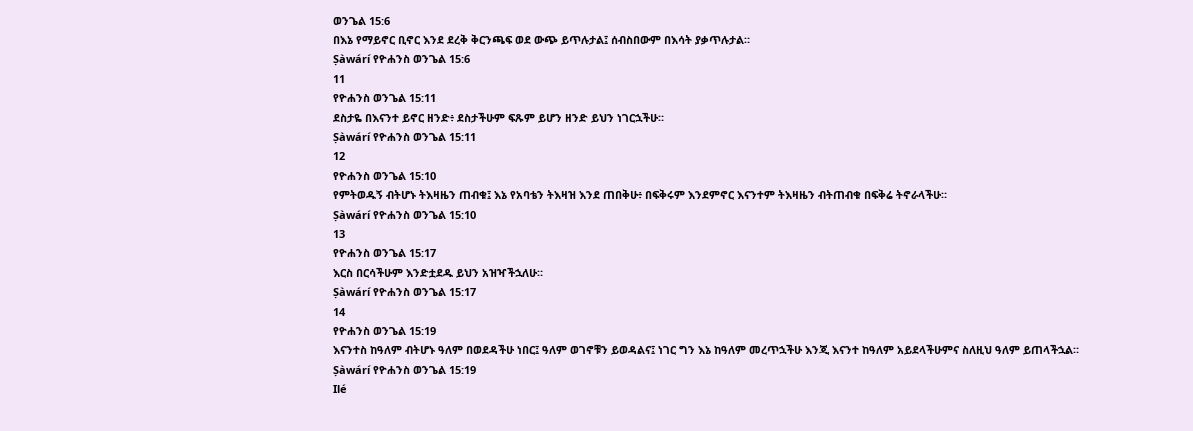ወንጌል 15:6
በእኔ የማይኖር ቢኖር እንደ ደረቅ ቅርንጫፍ ወደ ውጭ ይጥሉታል፤ ሰብስበውም በእሳት ያቃጥሉታል።
Ṣàwárí የዮሐንስ ወንጌል 15:6
11
የዮሐንስ ወንጌል 15:11
ደስታዬ በእናንተ ይኖር ዘንድ፥ ደስታችሁም ፍጹም ይሆን ዘንድ ይህን ነገርኋችሁ።
Ṣàwárí የዮሐንስ ወንጌል 15:11
12
የዮሐንስ ወንጌል 15:10
የምትወዱኝ ብትሆኑ ትእዛዜን ጠብቁ፤ እኔ የአባቴን ትእዛዝ እንደ ጠበቅሁ፥ በፍቅሩም እንደምኖር እናንተም ትእዛዜን ብትጠብቁ በፍቅሬ ትኖራላችሁ።
Ṣàwárí የዮሐንስ ወንጌል 15:10
13
የዮሐንስ ወንጌል 15:17
እርስ በርሳችሁም እንድቷደዱ ይህን አዝዣችኋለሁ።
Ṣàwárí የዮሐንስ ወንጌል 15:17
14
የዮሐንስ ወንጌል 15:19
እናንተስ ከዓለም ብትሆኑ ዓለም በወደዳችሁ ነበር፤ ዓለም ወገኖቹን ይወዳልና፤ ነገር ግን እኔ ከዓለም መረጥኋችሁ እንጂ እናንተ ከዓለም አይደላችሁምና ስለዚህ ዓለም ይጠላችኋል።
Ṣàwárí የዮሐንስ ወንጌል 15:19
Ilé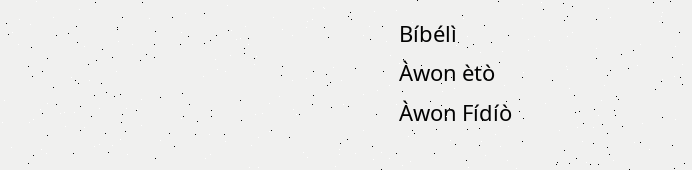Bíbélì
Àwon ètò
Àwon Fídíò